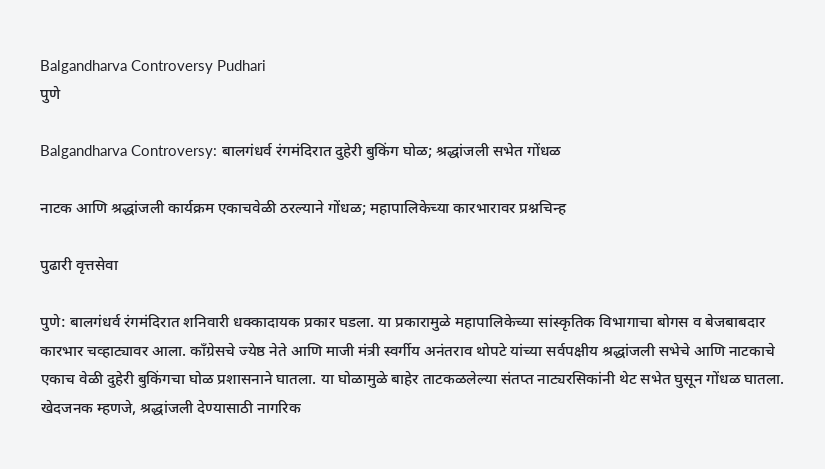Balgandharva Controversy Pudhari
पुणे

Balgandharva Controversy: बालगंधर्व रंगमंदिरात दुहेरी बुकिंग घोळ; श्रद्धांजली सभेत गोंधळ

नाटक आणि श्रद्धांजली कार्यक्रम एकाचवेळी ठरल्याने गोंधळ; महापालिकेच्या कारभारावर प्रश्नचिन्ह

पुढारी वृत्तसेवा

पुणे: बालगंधर्व रंगमंदिरात शनिवारी धक्कादायक प्रकार घडला. या प्रकारामुळे महापालिकेच्या सांस्कृतिक विभागाचा बोगस व बेजबाबदार कारभार चव्हाट्यावर आला. काँग्रेसचे ज्येष्ठ नेते आणि माजी मंत्री स्वर्गीय अनंतराव थोपटे यांच्या सर्वपक्षीय श्रद्धांजली सभेचे आणि नाटकाचे एकाच वेळी दुहेरी बुकिंगचा घोळ प्रशासनाने घातला. या घोळामुळे बाहेर ताटकळलेल्या संतप्त नाट्यरसिकांनी थेट सभेत घुसून गोंधळ घातला. खेदजनक म्हणजे, श्रद्धांजली देण्यासाठी नागरिक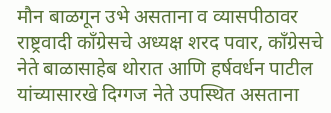मौन बाळगून उभे असताना व व्यासपीठावर राष्ट्रवादी काँग्रेसचे अध्यक्ष शरद पवार, काँग्रेसचे नेते बाळासाहेब थोरात आणि हर्षवर्धन पाटील यांच्यासारखे दिग्गज नेते उपस्थित असताना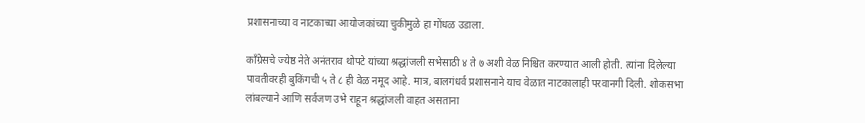प्रशासनाच्या व नाटकाच्या आयोजकांच्या चुकीमुळे हा गोंधळ उडाला.

कॉंग्रेसचे ज्येष्ठ नेते अनंतराव थोपटे यांच्या श्रद्धांजली सभेसाठी ४ ते ७ अशी वेळ निश्चित करण्यात आली होती. त्यांना दिलेल्या पावतीवरही बुकिंगची ५ ते ८ ही वेळ नमूद आहे. मात्र, बालगंधर्व प्रशासनाने याच वेळात नाटकालाही परवानगी दिली. शोकसभा लांबल्याने आणि सर्वजण उभे राहून श्रद्धांजली वाहत असताना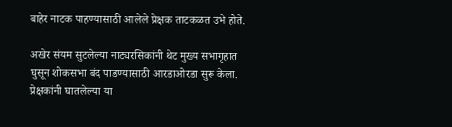बाहेर नाटक पाहण्यासाठी आलेले प्रेक्षक ताटकळत उभे होते.

अखेर संयम सुटलेल्या नाट्यरसिकांनी थेट मुख्य सभागृहात घुसून शोकसभा बंद पाडण्यासाठी आरडाओरडा सुरू केला. प्रेक्षकांनी घातलेल्या या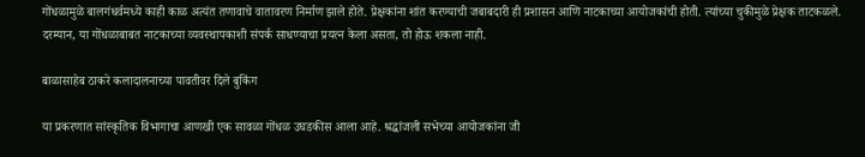गोंधळामुळे बालगंधर्वमध्ये काही काळ अत्यंत तणावाचे वातावरण निर्माण झाले होते. प्रेक्षकांना शांत करण्याची जबाबदारी ही प्रशासन आणि नाटकाच्या आयोजकांची होती. त्यांच्या चुकीमुळे प्रेक्षक ताटकळले. दरम्यान, या गोंधळाबाबत नाटकाच्या व्यवस्थापकाशी संपर्क साधण्याचा प्रयत्न केला असता, तो होऊ शकला नाही.

बाळासाहेब ठाकरे कलादालनाच्या पावतीवर दिले बुकिंग

या प्रकरणात सांस्कृतिक विभागाचा आणखी एक सावळा गोंधळ उघडकीस आला आहे. श्रद्धांजली सभेच्या आयोजकांना जी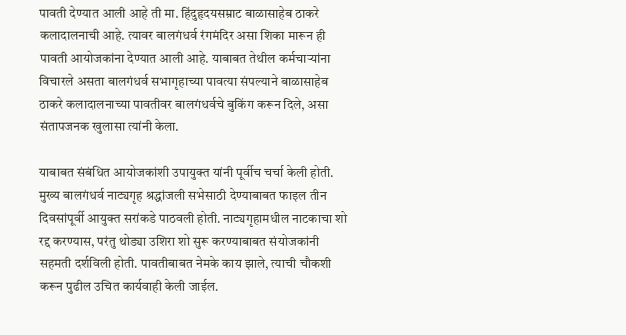पावती देण्यात आली आहे ती मा. हिंदुहृदयसम्राट बाळासाहेब ठाकरे कलादालनाची आहे. त्यावर बालगंधर्व रंगमंदिर असा शिका मारून ही पावती आयोजकांना देण्यात आली आहे. याबाबत तेथील कर्मचाऱ्यांना विचारले असता बालगंधर्व सभागृहाच्या पावत्या संपल्याने बाळासाहेब ठाकरे कलादालनाच्या पावतीवर बालगंधर्वचे बुकिंग करून दिले, असा संतापजनक खुलासा त्यांनी केला.

याबाबत संबंधित आयोजकांशी उपायुक्त यांनी पूर्वीच चर्चा केली होती. मुख्य बालगंधर्व नाट्यगृह श्रद्धांजली सभेसाठी देण्याबाबत फाइल तीन दिवसांपूर्वी आयुक्त सरांकडे पाठवली होती. नाट्यगृहामधील नाटकाचा शो रद्द करण्यास, परंतु थोड्या उशिरा शो सुरू करण्याबाबत संयोजकांनी सहमती दर्शविली होती. पावतीबाबत नेमके काय झाले, त्याची चौकशी करून पुढील उचित कार्यवाही केली जाईल.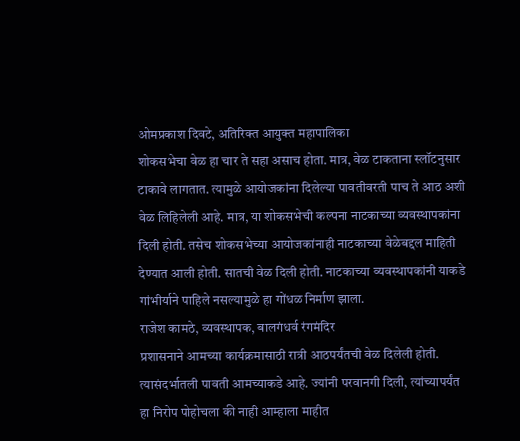ओमप्रकाश दिवटे, अतिरिक्त आयुक्त महापालिका
शोकसभेचा वेळ हा चार ते सहा असाच होता. मात्र, वेळ टाकताना स्लॉटनुसार टाकावे लागतात. त्यामुळे आयोजकांना दिलेल्या पावतीवरती पाच ते आठ अशी वेळ लिहिलेली आहे. मात्र, या शोकसभेची कल्पना नाटकाच्या व्यवस्थापकांना दिली होती. तसेच शोकसभेच्या आयोजकांनाही नाटकाच्या वेळेबद्दल माहिती देण्यात आली होती. सातची वेळ दिली होती. नाटकाच्या व्यवस्थापकांनी याकडे गांभीर्याने पाहिले नसल्यामुळे हा गोंधळ निर्माण झाला.
राजेश कामठे, व्यवस्थापक, बालगंधर्व रंगमंदिर
प्रशासनाने आमच्या कार्यक्रमासाठी रात्री आठपर्यंतची वेळ दिलेली होती. त्यासंदर्भातली पावती आमच्याकडे आहे. ज्यांनी परवानगी दिली, त्यांच्यापर्यंत हा निरोप पोहोचला की नाही आम्हाला माहीत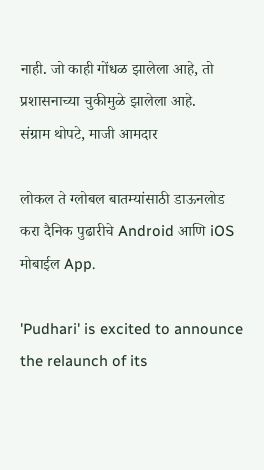नाही. जो काही गोंधळ झालेला आहे, तो प्रशासनाच्या चुकीमुळे झालेला आहे.
संग्राम थोपटे, माजी आमदार

लोकल ते ग्लोबल बातम्यांसाठी डाऊनलोड करा दैनिक पुढारीचे Android आणि iOS मोबाईल App.

'Pudhari' is excited to announce the relaunch of its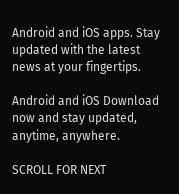Android and iOS apps. Stay updated with the latest news at your fingertips.

Android and iOS Download now and stay updated, anytime, anywhere.

SCROLL FOR NEXT